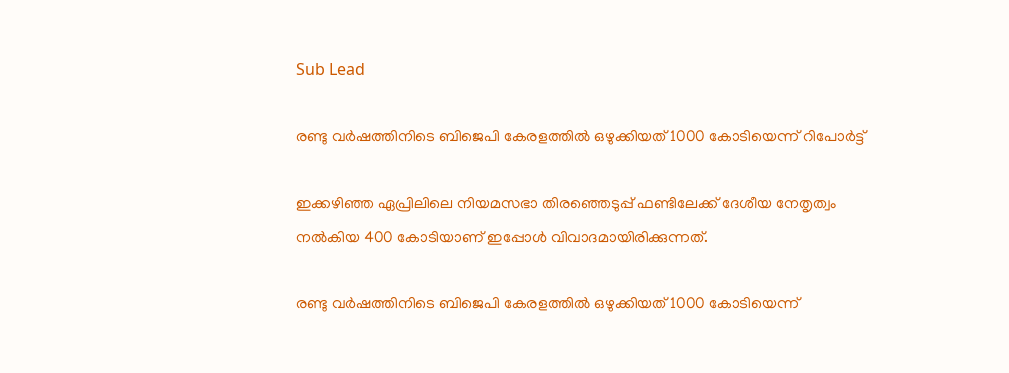Sub Lead

രണ്ടു വര്‍ഷത്തിനിടെ ബിജെപി കേരളത്തില്‍ ഒഴുക്കിയത് 1000 കോടിയെന്ന് റിപോർട്ട്

ഇക്കഴിഞ്ഞ ഏപ്രിലിലെ നിയമസഭാ തിരഞ്ഞെടുപ്പ് ഫണ്ടിലേക്ക് ദേശീയ നേതൃത്വം നല്‍കിയ 400 കോടിയാണ് ഇപ്പോള്‍ വിവാദമായിരിക്കുന്നത്.

രണ്ടു വര്‍ഷത്തിനിടെ ബിജെപി കേരളത്തില്‍ ഒഴുക്കിയത് 1000 കോടിയെന്ന്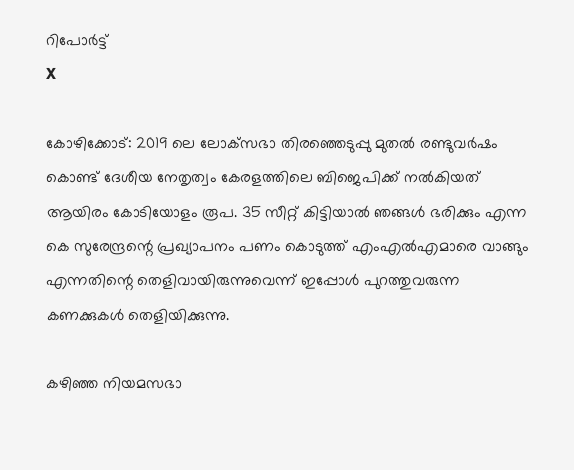റിപോർട്ട്
X

കോഴിക്കോട്: 2019 ലെ ലോക്‌സഭാ തിരഞ്ഞെടുപ്പു മുതല്‍ രണ്ടുവര്‍ഷം കൊണ്ട് ദേശീയ നേതൃത്വം കേരളത്തിലെ ബിജെപിക്ക് നല്‍കിയത് ആയിരം കോടിയോളം രൂപ. 35 സീറ്റ് കിട്ടിയാല്‍ ഞങ്ങള്‍ ഭരിക്കും എന്ന കെ സുരേന്ദ്രന്റെ പ്രഖ്യാപനം പണം കൊടുത്ത് എംഎല്‍എമാരെ വാങ്ങും എന്നതിന്റെ തെളിവായിരുന്നുവെന്ന് ഇപ്പോള്‍ പുറത്തുവരുന്ന കണക്കുകള്‍ തെളിയിക്കുന്നു.

കഴിഞ്ഞ നിയമസഭാ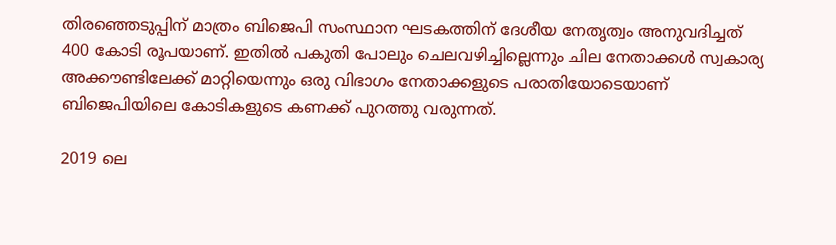തിരഞ്ഞെടുപ്പിന് മാത്രം ബിജെപി സംസ്ഥാന ഘടകത്തിന് ദേശീയ നേതൃത്വം അനുവദിച്ചത് 400 കോടി രൂപയാണ്. ഇതില്‍ പകുതി പോലും ചെലവഴിച്ചില്ലെന്നും ചില നേതാക്കള്‍ സ്വകാര്യ അക്കൗണ്ടിലേക്ക് മാറ്റിയെന്നും ഒരു വിഭാഗം നേതാക്കളുടെ പരാതിയോടെയാണ് ബിജെപിയിലെ കോടികളുടെ കണക്ക് പുറത്തു വരുന്നത്.

2019 ലെ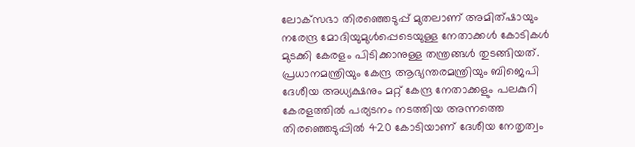ലോക്‌സഭാ തിരഞ്ഞെടുപ്പ് മുതലാണ് അമിത്ഷായും നരേന്ദ്ര മോദിയുമുള്‍പ്പെടെയുള്ള നേതാക്കള്‍ കോടികള്‍ മുടക്കി കേരളം പിടിക്കാനുള്ള തന്ത്രങ്ങള്‍ തുടങ്ങിയത്. പ്രധാനമന്ത്രിയും കേന്ദ്ര ആഭ്യന്തരമന്ത്രിയും ബിജെപി ദേശീയ അധ്യക്ഷനും മറ്റ് കേന്ദ്ര നേതാക്കളും പലകുറി കേരളത്തില്‍ പര്യടനം നടത്തിയ അന്നത്തെ തിരഞ്ഞെടുപ്പില്‍ 420 കോടിയാണ് ദേശീയ നേതൃത്വം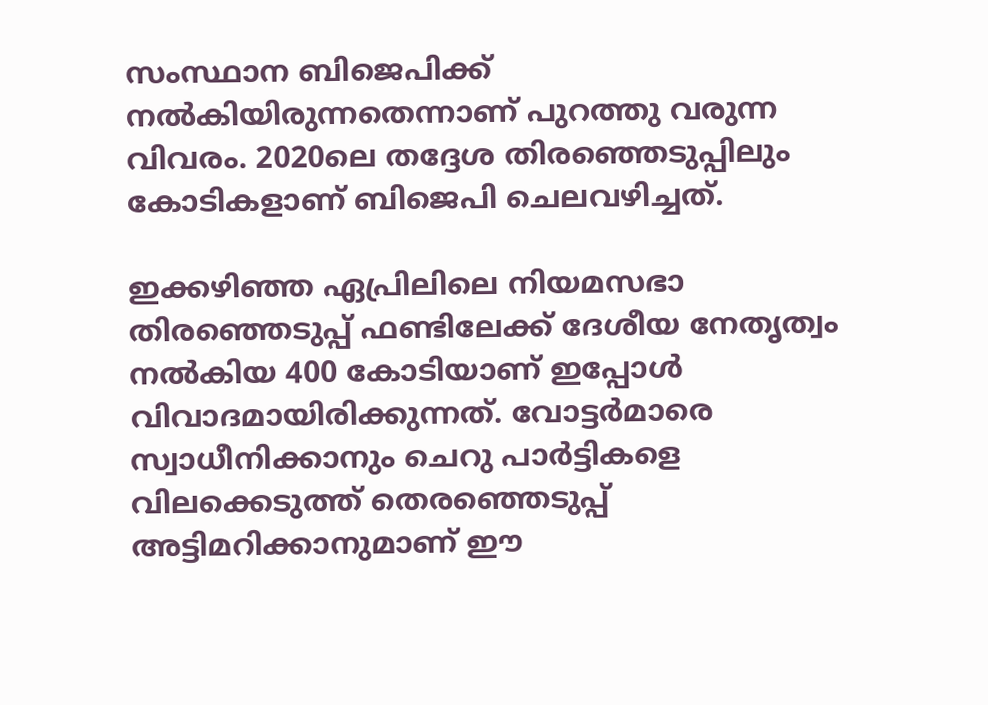സംസ്ഥാന ബിജെപിക്ക് നല്‍കിയിരുന്നതെന്നാണ് പുറത്തു വരുന്ന വിവരം. 2020ലെ തദ്ദേശ തിരഞ്ഞെടുപ്പിലും കോടികളാണ് ബിജെപി ചെലവഴിച്ചത്.

ഇക്കഴിഞ്ഞ ഏപ്രിലിലെ നിയമസഭാ തിരഞ്ഞെടുപ്പ് ഫണ്ടിലേക്ക് ദേശീയ നേതൃത്വം നല്‍കിയ 400 കോടിയാണ് ഇപ്പോള്‍ വിവാദമായിരിക്കുന്നത്. വോട്ടര്‍മാരെ സ്വാധീനിക്കാനും ചെറു പാര്‍ട്ടികളെ വിലക്കെടുത്ത് തെരഞ്ഞെടുപ്പ് അട്ടിമറിക്കാനുമാണ് ഈ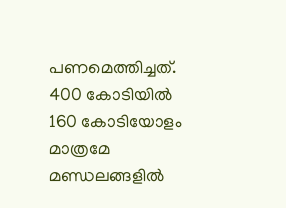പണമെത്തിച്ചത്. 400 കോടിയില്‍ 160 കോടിയോളം മാത്രമേ മണ്ഡലങ്ങളില്‍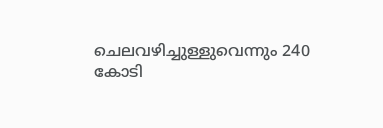ചെലവഴിച്ചുള്ളുവെന്നും 240 കോടി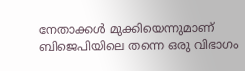നേതാക്കള്‍ മുക്കിയെന്നുമാണ് ബിജെപിയിലെ തന്നെ ഒരു വിഭാഗം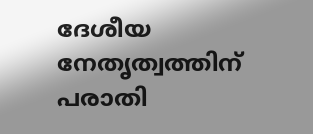ദേശീയ നേതൃത്വത്തിന് പരാതി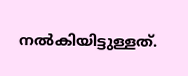നല്‍കിയിട്ടുള്ളത്.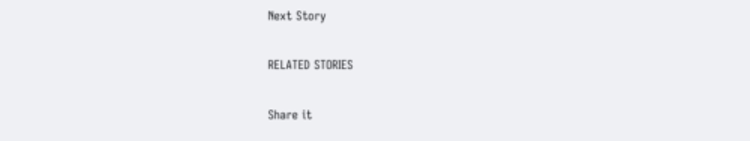Next Story

RELATED STORIES

Share it